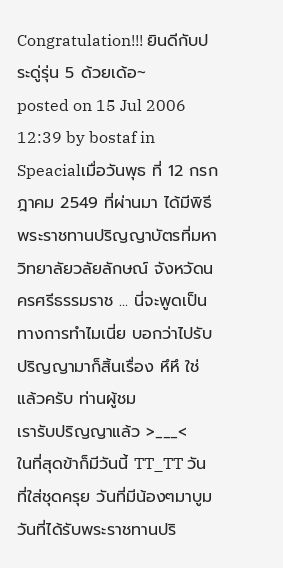Congratulation!!! ยินดีกับประดู่รุ่น 5 ด้วยเด้อ~
posted on 15 Jul 2006 12:39 by bostaf in Speacialเมื่อวันพุธ ที่ 12 กรกฎาคม 2549 ที่ผ่านมา ได้มีพิธีพระราชทานปริญญาบัตรที่มหาวิทยาลัยวลัยลักษณ์ จังหวัดนครศรีธรรมราช ... นี่จะพูดเป็นทางการทำไมเนี่ย บอกว่าไปรับปริญญามาก็สิ้นเรื่อง หึหึ ใช่แล้วครับ ท่านผู้ชม
เรารับปริญญาแล้ว >___<
ในที่สุดข้าก็มีวันนี้ TT_TT วันที่ใส่ชุดครุย วันที่มีน้องๆมาบูม วันที่ได้รับพระราชทานปริ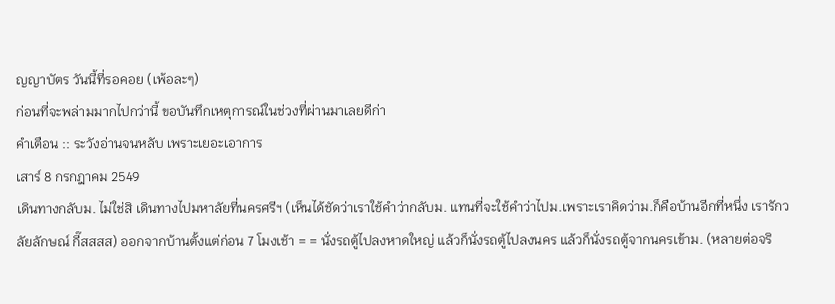ญญาบัตร วันนี้ที่รอคอย (เพ้อละๆ)
ก่อนที่จะพล่ามมากไปกว่านี้ ขอบันทึกเหตุการณ์ในช่วงที่ผ่านมาเลยดีก่า
คำเตือน :: ระวังอ่านจนหลับ เพราะเยอะเอาการ
เสาร์ 8 กรกฎาคม 2549
เดินทางกลับม. ไม่ใช่สิ เดินทางไปมหาลัยที่นครศรีฯ (เห็นได้ชัดว่าเราใช้คำว่ากลับม. แทนที่จะใช้คำว่าไปม.เพราะเราคิดว่าม.ก็คือบ้านอีกที่หนึ่ง เรารักวลัยลักษณ์ กี๊สสสส) ออกจากบ้านตั้งแต่ก่อน 7 โมงเช้า = = นั่งรถตู้ไปลงหาดใหญ่ แล้วก็นั่งรถตู้ไปลงนคร แล้วก็นั่งรถตู้จากนครเข้าม. (หลายต่อจริ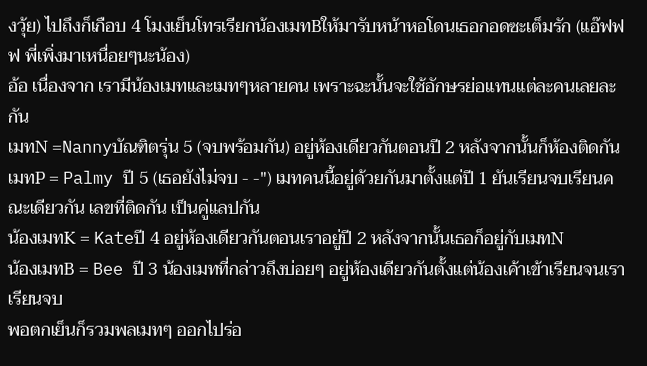งวุ้ย) ไปถึงก็เกือบ 4 โมงเย็นโทรเรียกน้องเมทBให้มารับหน้าหอโดนเธอกอดซะเต็มรัก (แอ๊ฟฟฟ พี่เพิ่งมาเหนื่อยๆนะน้อง)
อ้อ เนื่องจาก เรามีน้องเมทและเมทๆหลายคน เพราะฉะนั้นจะใช้อักษรย่อแทนแต่ละคนเลยละกัน
เมทN =Nannyบัณฑิตรุ่น 5 (จบพร้อมกัน) อยู่ห้องเดียวกันตอนปี 2 หลังจากนั้นก็ห้องติดกัน
เมทP = Palmy ปี 5 (เธอยังไม่จบ - -") เมทคนนี้อยู่ด้วยกันมาตั้งแต่ปี 1 ยันเรียนจบเรียนคณะเดียวกัน เลขที่ติดกัน เป็นคู่แลปกัน
น้องเมทK = Kateปี 4 อยู่ห้องเดียวกันตอนเราอยู่ปี 2 หลังจากนั้นเธอก็อยู่กับเมทN
น้องเมทB = Bee ปี 3 น้องเมทที่กล่าวถึงบ่อยๆ อยู่ห้องเดียวกันตั้งแต่น้องเค้าเข้าเรียนจนเราเรียนจบ
พอตกเย็นก็รวมพลเมทๆ ออกไปร่อ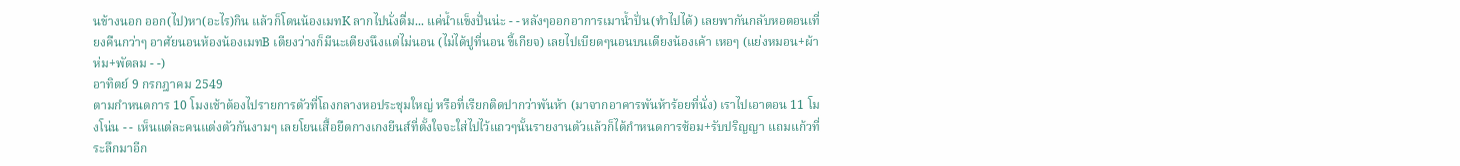นข้างนอก ออก(ไป)หา(อะไร)กิน แล้วก็โดนน้องเมทK ลากไปนั่งดื่ม... แค่น้ำแข็งปั่นน่ะ - - หลังๆออกอาการเมาน้ำปั่น(ทำไปได้) เลยพากันกลับหอตอนเที่ยงคืนกว่าๆ อาศัยนอนห้องน้องเมทB เตียงว่างก็มีนะเตียงนึงแต่ไม่นอน (ไม่ได้ปูที่นอน ขี้เกียจ) เลยไปเบียดๆนอนบนเตียงน้องเค้า เหอๆ (แย่งหมอน+ผ้าห่ม+พัดลม - -)
อาทิตย์ 9 กรกฎาคม 2549
ตามกำหนดการ 10 โมงเช้าต้องไปรายการตัวที่โถงกลางหอประชุมใหญ่ หรือที่เรียกติดปากว่าพันห้า (มาจากอาคารพันห้าร้อยที่นั่ง) เราไปเอาตอน 11 โมงโน่น - - เห็นแต่ละคนแต่งตัวกันงามๆ เลยโยนเสื้อยืดกางเกงยีนส์ที่ตั้งใจจะใส่ไปไว้แถวๆนั้นรายงานตัวแล้วก็ได้กำหนดการซ้อม+รับปริญญา แถมแก้วที่ระลึกมาอีก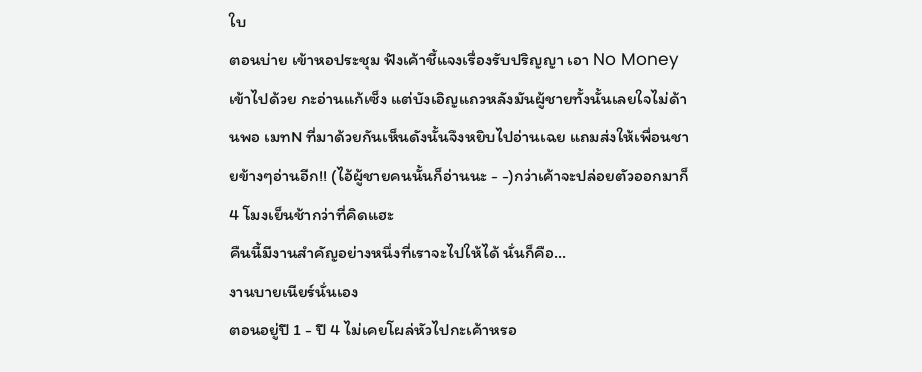ใบ
ตอนบ่าย เข้าหอประชุม ฟังเค้าชี้แจงเรื่องรับปริญญา เอา No Money เข้าไปด้วย กะอ่านแก้เซ็ง แต่บังเอิญแถวหลังมันผู้ชายทั้งนั้นเลยใจไม่ด้านพอ เมทN ที่มาด้วยกันเห็นดังนั้นจึงหยิบไปอ่านเฉย แถมส่งให้เพื่อนชายข้างๆอ่านอีก!! (ไอ้ผู้ชายคนนั้นก็อ่านนะ - -)กว่าเค้าจะปล่อยตัวออกมาก็ 4 โมงเย็นช้ากว่าที่คิดแฮะ
คืนนี้มีงานสำคัญอย่างหนึ่งที่เราจะไปให้ได้ นั่นก็คือ...
งานบายเนียร์นั่นเอง
ตอนอยู่ปี 1 - ปี 4 ไม่เคยโผล่หัวไปกะเค้าหรอ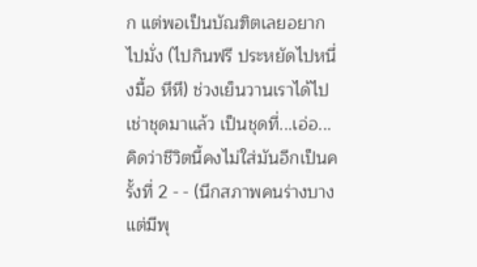ก แต่พอเป็นบัณฑิตเลยอยากไปมั่ง (ไปกินฟรี ประหยัดไปหนึ่งมื้อ หึหึ) ช่วงเย็นวานเราได้ไปเช่าชุดมาแล้ว เป็นชุดที่...เอ่อ... คิดว่าชีวิตนี้คงไม่ใส่มันอีกเป็นครั้งที่ 2 - - (นึกสภาพคนร่างบางแต่มีพุ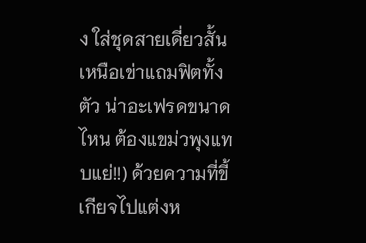ง ใส่ชุดสายเดี่ยวสั้นเหนือเข่าแถมฟิตทั้งตัว น่าอะเฟรดขนาดไหน ต้องแขม่วพุงแทบแย่!!) ด้วยความที่ขี้เกียจไปแต่งห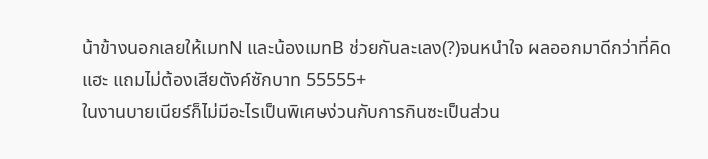น้าข้างนอกเลยให้เมทN และน้องเมทB ช่วยกันละเลง(?)จนหนำใจ ผลออกมาดีกว่าที่คิดแฮะ แถมไม่ต้องเสียตังค์ซักบาท 55555+
ในงานบายเนียร์ก็ไม่มีอะไรเป็นพิเศษง่วนกับการกินซะเป็นส่วน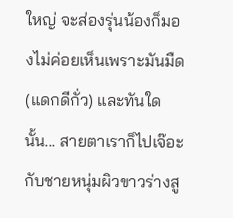ใหญ่ จะส่องรุ่นน้องก็มองไม่ค่อยเห็นเพราะมันมืด (แดกดีกั่ว) และทันใดนั้น... สายตาเราก็ไปเจ๊อะกับชายหนุ่มผิวขาวร่างสู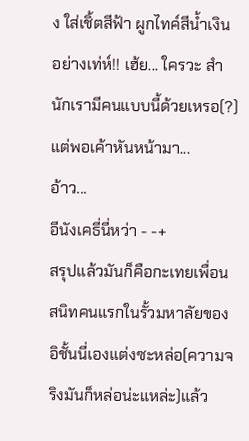ง ใส่เชิ้ตสีฟ้า ผูกไทค์สีน้ำเงิน อย่างเท่ห์!! เฮ้ย... ใครวะ สำนักเรามีคนแบบนี้ด้วยเหรอ(?) แต่พอเค้าหันหน้ามา...
อ้าว...
อีนังเคธี่นี่หว่า - -+
สรุปแล้วมันก็คือกะเทยเพื่อนสนิทคนแรกในรั้วมหาลัยของอิชั้นนี่เองแต่งซะหล่อ(ความจริงมันก็หล่อน่ะแหล่ะ)แล้ว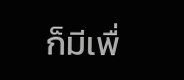ก็มีเพื่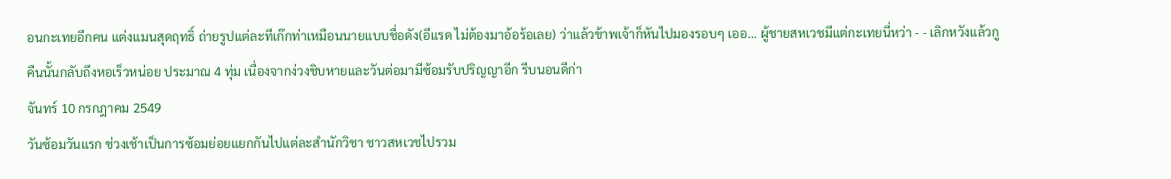อนกะเทยอีกคน แต่งแมนสุดฤทธิ์ ถ่ายรูปแต่ละทีเก๊กท่าเหมือนนายแบบชื่อดัง(อีแรด ไม่ต้องมาอ้อร้อเลย) ว่าแล้วข้าพเจ้าก็หันไปมองรอบๆ เออ... ผู้ชายสหเวชมีแต่กะเทยนี่หว่า - - เลิกหวังแล้วกู
คืนนั้นกลับถึงหอเร็วหน่อย ประมาณ 4 ทุ่ม เนื่องจากง่วงชิบหายและวันต่อมามีซ้อมรับปริญญาอีก รีบนอนดีก่า
จันทร์ 10 กรกฎาคม 2549
วันซ้อมวันแรก ช่วงเช้าเป็นการซ้อมย่อยแยกกันไปแต่ละสำนักวิชา ชาวสหเวชไปรวม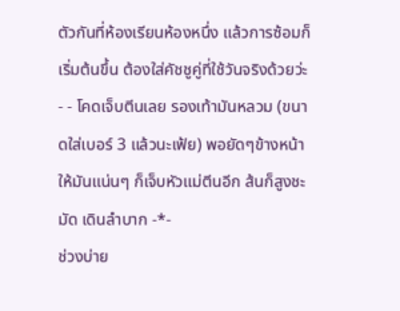ตัวกันที่ห้องเรียนห้องหนึ่ง แล้วการซ้อมก็เริ่มต้นขึ้น ต้องใส่คัชชูคู่ที่ใช้วันจริงด้วยว่ะ - - โคดเจ็บตีนเลย รองเท้ามันหลวม (ขนาดใส่เบอร์ 3 แล้วนะเฟ้ย) พอยัดๆข้างหน้าให้มันแน่นๆ ก็เจ็บหัวแม่ตีนอีก ส้นก็สูงชะมัด เดินลำบาก -*-
ช่วงบ่าย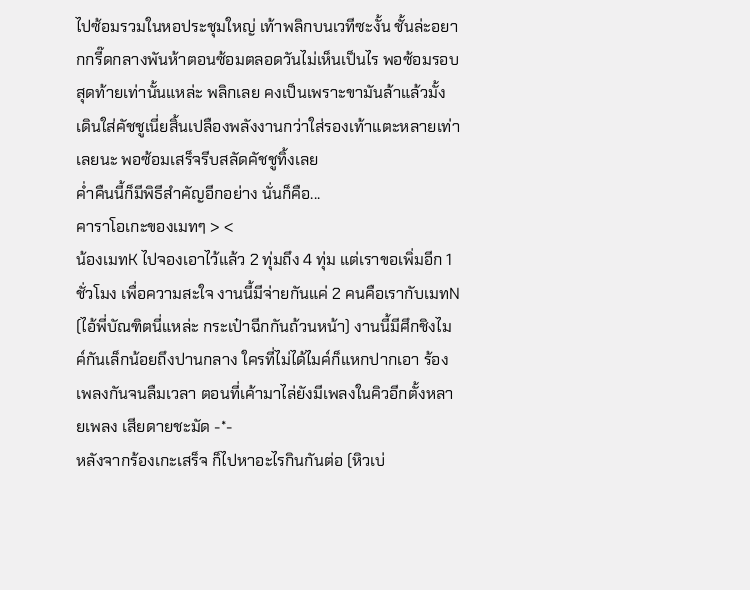ไปซ้อมรวมในหอประชุมใหญ่ เท้าพลิกบนเวทีซะงั้น ชั้นล่ะอยากกรี๊ดกลางพันห้าตอนซ้อมตลอดวันไม่เห็นเป็นไร พอซ้อมรอบสุดท้ายเท่านั้นแหล่ะ พลิกเลย คงเป็นเพราะขามันล้าแล้วมั้ง เดินใส่คัชชูเนี่ยสิ้นเปลืองพลังงานกว่าใส่รองเท้าแตะหลายเท่าเลยนะ พอซ้อมเสร็จรีบสลัดคัชชูทิ้งเลย
ค่ำคืนนี้ก็มีพิธีสำคัญอีกอย่าง นั่นก็คือ...
คาราโอเกะของเมทๆ > <
น้องเมทK ไปจองเอาไว้แล้ว 2 ทุ่มถึง 4 ทุ่ม แต่เราขอเพิ่มอีก 1 ชั่วโมง เพื่อความสะใจ งานนี้มีจ่ายกันแค่ 2 คนคือเรากับเมทN (ไอ้พี่บัณฑิตนี่แหล่ะ กระเป๋าฉีกกันถ้วนหน้า) งานนี้มีศึกชิงไมค์กันเล็กน้อยถึงปานกลาง ใครที่ไม่ได้ไมค์ก็แหกปากเอา ร้องเพลงกันจนลืมเวลา ตอนที่เค้ามาไล่ยังมีเพลงในคิวอีกตั้งหลายเพลง เสียดายชะมัด -*-
หลังจากร้องเกะเสร็จ ก็ไปหาอะไรกินกันต่อ (หิวเบ่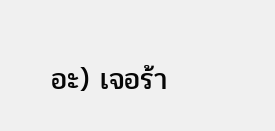อะ) เจอร้า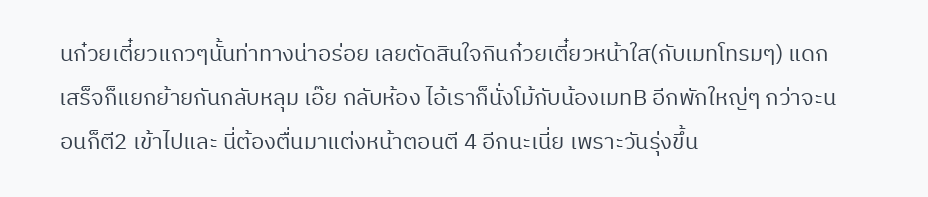นก๋วยเตี๋ยวแถวๆนั้นท่าทางน่าอร่อย เลยตัดสินใจกินก๋วยเตี๋ยวหน้าใส(กับเมทโทรมๆ) แดกเสร็จก็แยกย้ายกันกลับหลุม เอ๊ย กลับห้อง ไอ้เราก็นั่งโม้กับน้องเมทB อีกพักใหญ่ๆ กว่าจะนอนก็ตี2 เข้าไปและ นี่ต้องตื่นมาแต่งหน้าตอนตี 4 อีกนะเนี่ย เพราะวันรุ่งขึ้น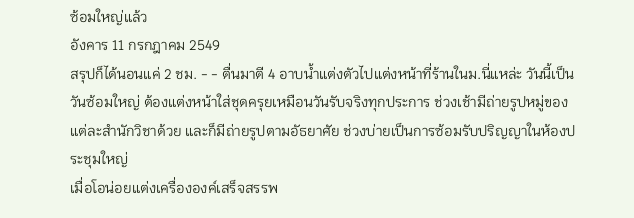ซ้อมใหญ่แล้ว
อังคาร 11 กรกฎาคม 2549
สรุปก็ได้นอนแค่ 2 ชม. - - ตื่นมาตี 4 อาบน้ำแต่งตัวไปแต่งหน้าที่ร้านในม.นี่แหล่ะ วันนี้เป็นวันซ้อมใหญ่ ต้องแต่งหน้าใส่ชุดครุยเหมือนวันรับจริงทุกประการ ช่วงเช้ามีถ่ายรูปหมู่ของแต่ละสำนักวิชาด้วย และก็มีถ่ายรูปตามอัธยาศัย ช่วงบ่ายเป็นการซ้อมรับปริญญาในห้องประชุมใหญ่
เมื่อโอน่อยแต่งเครื่ององค์เสร็จสรรพ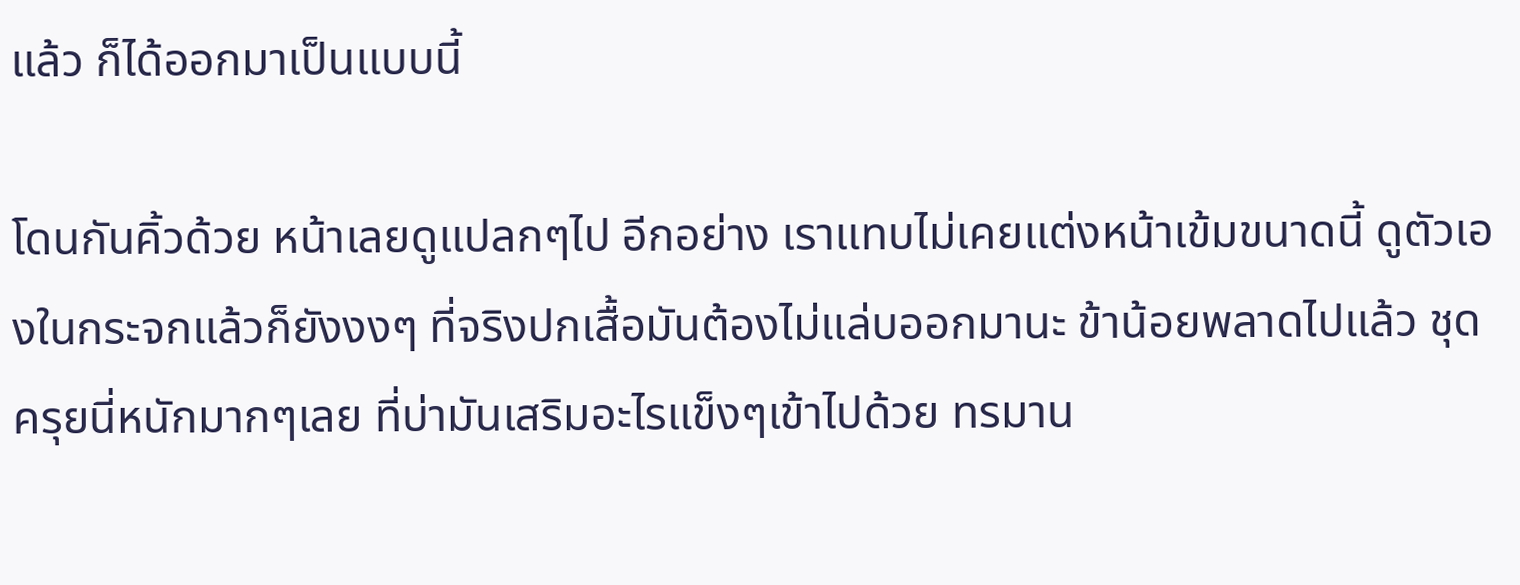แล้ว ก็ได้ออกมาเป็นแบบนี้

โดนกันคิ้วด้วย หน้าเลยดูแปลกๆไป อีกอย่าง เราแทบไม่เคยแต่งหน้าเข้มขนาดนี้ ดูตัวเองในกระจกแล้วก็ยังงงๆ ที่จริงปกเสื้อมันต้องไม่แล่บออกมานะ ข้าน้อยพลาดไปแล้ว ชุดครุยนี่หนักมากๆเลย ที่บ่ามันเสริมอะไรแข็งๆเข้าไปด้วย ทรมาน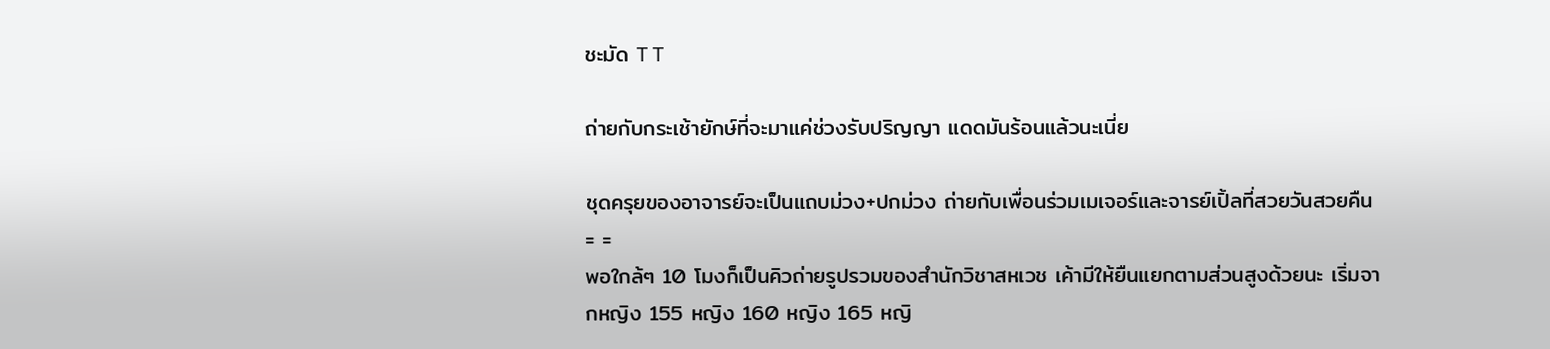ชะมัด T T

ถ่ายกับกระเช้ายักษ์ที่จะมาแค่ช่วงรับปริญญา แดดมันร้อนแล้วนะเนี่ย

ชุดครุยของอาจารย์จะเป็นแถบม่วง+ปกม่วง ถ่ายกับเพื่อนร่วมเมเจอร์และจารย์เปิ้ลที่สวยวันสวยคืน = =
พอใกล้ๆ 10 โมงก็เป็นคิวถ่ายรูปรวมของสำนักวิชาสหเวช เค้ามีให้ยืนแยกตามส่วนสูงด้วยนะ เริ่มจากหญิง 155 หญิง 160 หญิง 165 หญิ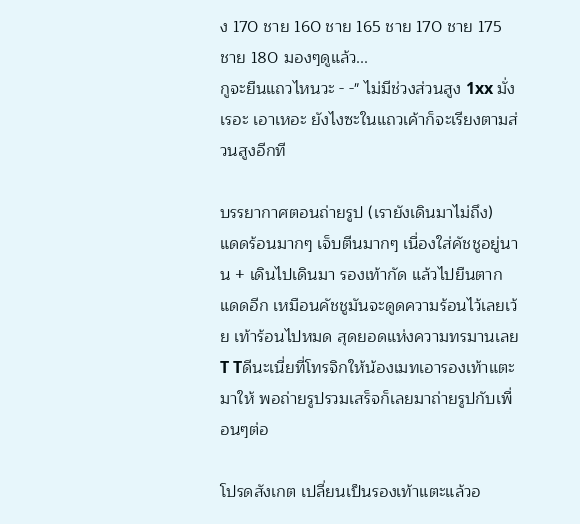ง 170 ชาย 160 ชาย 165 ชาย 170 ชาย 175 ชาย 180 มองๆดูแล้ว...
กูจะยืนแถวไหนวะ - -" ไม่มีช่วงส่วนสูง 1xx มั่งเรอะ เอาเหอะ ยังไงซะในแถวเค้าก็จะเรียงตามส่วนสูงอีกที

บรรยากาศตอนถ่ายรูป (เรายังเดินมาไม่ถึง)
แดดร้อนมากๆ เจ็บตีนมากๆ เนื่องใส่คัชชูอยู่นาน + เดินไปเดินมา รองเท้ากัด แล้วไปยืนตากแดดอีก เหมือนคัชชูมันจะดูดความร้อนไว้เลยเว้ย เท้าร้อนไปหมด สุดยอดแห่งความทรมานเลย T Tดีนะเนี่ยที่โทรจิกให้น้องเมทเอารองเท้าแตะมาให้ พอถ่ายรูปรวมเสร็จก็เลยมาถ่ายรูปกับเพื่อนๆต่อ

โปรดสังเกต เปลี่ยนเป็นรองเท้าแตะแล้วอ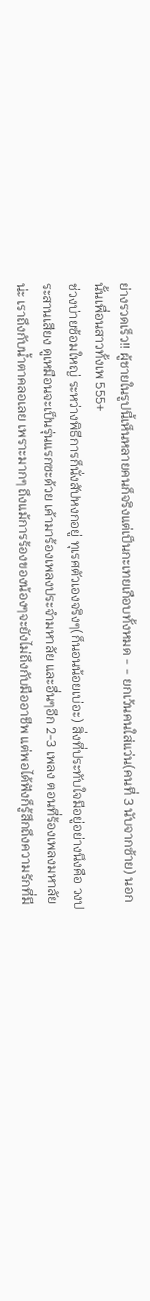ย่างรวดเร็ว!! ผู้ชายในรูปนี้เห็นหลายคนก็จริงแต่เป็นกะเทยเกือบทั้งหมด - - ยกเว้นคนใส่แว่น(คนที่ 3 นับจากซ้าย) นอกนั้นเพื่อนสาวทั้งเพ 555+
ช่วงบ่ายซ้อมใหญ่ ระหว่างพิธีการก็นั่งสัปหงกอยู่ ทุเรศตัวเองจริงๆ(ก็นอนน้อยเบ่อะ) สิ่งที่ประทับใจมีอยู่อย่างนึงคือ วงประสานเสียง ดูเหมือนจะเป็นรุ่นแรกซะด้วย เค้ามาร้องเพลงประจำมหาลัย และอื่นๆอีก 2-3 เพลง ตอนที่ร้องเพลงมหาลัยน่ะ เราถึงกับน้ำตาคลอเลย เพราะมากๆ ถึงแม้การร้องของน้องๆจะยังไม่ถึงกับมืออาชีพ แต่พอได้ฟังก็รู้สึกถึงความรักที่มี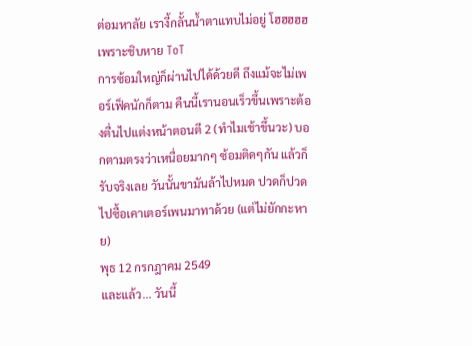ต่อมหาลัย เรางี้กลั้นน้ำตาแทบไม่อยู่ โฮฮฮฮฮ เพราะชิบหาย ToT
การซ้อมใหญ่ก็ผ่านไปได้ด้วยดี ถึงแม้จะไม่เพอร์เฟ็คนักก็ตาม คืนนี้เรานอนเร็วขึ้นเพราะต้องตื่นไปแต่งหน้าตอนตี 2 (ทำไมเช้าขึ้นวะ) บอกตามตรงว่าเหนื่อยมากๆ ซ้อมติดๆกัน แล้วก็รับจริงเลย วันนั้นขามันล้าไปหมด ปวดก็ปวด ไปซื้อเคาเตอร์เพนมาทาด้วย (แต่ไม่ยักกะหาย)
พุธ 12 กรกฎาคม 2549
และแล้ว... วันนี้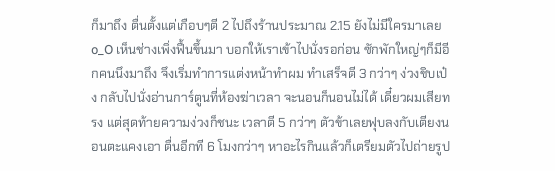ก็มาถึง ตื่นตั้งแต่เกือบๆตี 2 ไปถึงร้านประมาณ 2.15 ยังไม่มีใครมาเลย o_O เห็นช่างเพิ่งฟื้นขึ้นมา บอกให้เราเข้าไปนั่งรอก่อน ซักพักใหญ่ๆก็มีอีกคนนึงมาถึง จึงเริ่มทำการแต่งหน้าทำผม ทำเสร็จตี 3 กว่าๆ ง่วงชิบเป๋ง กลับไปนั่งอ่านการ์ตูนที่ห้องฆ่าเวลา จะนอนก็นอนไม่ได้ เดี๋ยวผมเสียทรง แต่สุดท้ายความง่วงก็ชนะ เวลาตี 5 กว่าๆ ตัวข้าเลยฟุบลงกับเตียงนอนตะแคงเอา ตื่นอีกที 6 โมงกว่าๆ หาอะไรกินแล้วก็เตรียมตัวไปถ่ายรูป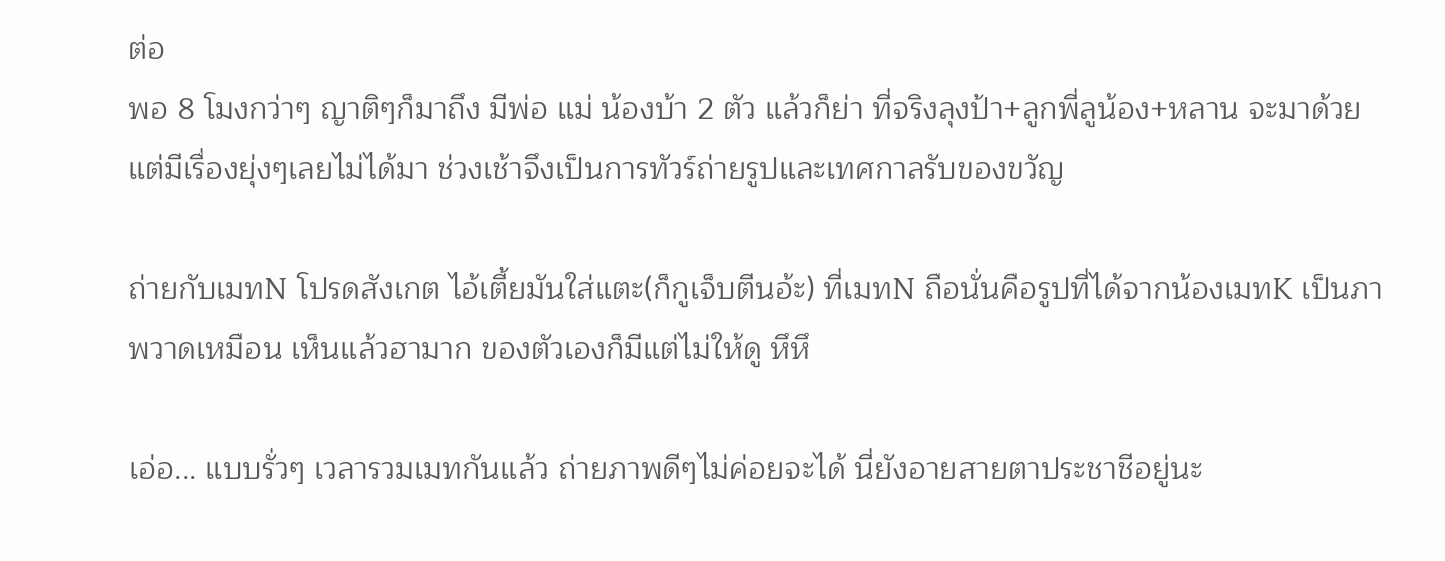ต่อ
พอ 8 โมงกว่าๆ ญาติๆก็มาถึง มีพ่อ แม่ น้องบ้า 2 ตัว แล้วก็ย่า ที่จริงลุงป้า+ลูกพี่ลูน้อง+หลาน จะมาด้วย แต่มีเรื่องยุ่งๆเลยไม่ได้มา ช่วงเช้าจึงเป็นการทัวร์ถ่ายรูปและเทศกาลรับของขวัญ

ถ่ายกับเมทN โปรดสังเกต ไอ้เตี้ยมันใส่แตะ(ก็กูเจ็บตีนอ้ะ) ที่เมทN ถือนั่นคือรูปที่ได้จากน้องเมทK เป็นภาพวาดเหมือน เห็นแล้วฮามาก ของตัวเองก็มีแต่ไม่ให้ดู หึหึ

เอ่อ... แบบรั่วๆ เวลารวมเมทกันแล้ว ถ่ายภาพดีๆไม่ค่อยจะได้ นี่ยังอายสายตาประชาชีอยู่นะ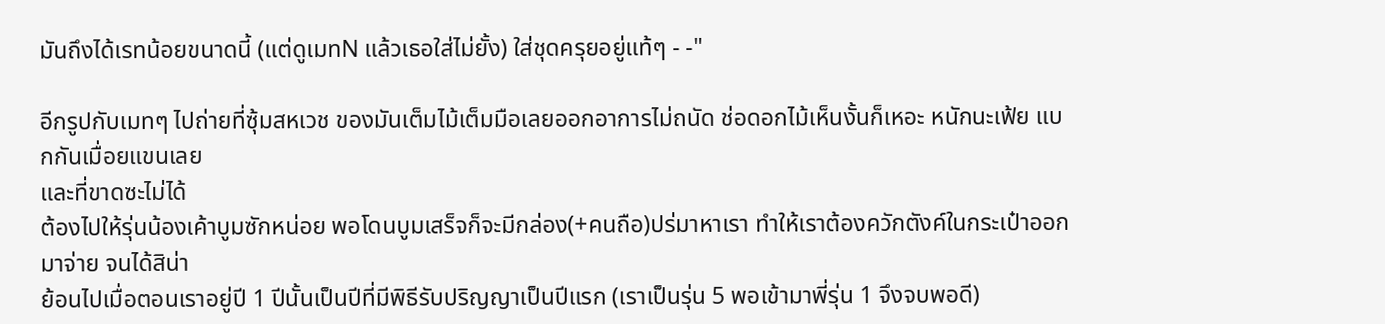มันถึงได้เรทน้อยขนาดนี้ (แต่ดูเมทN แล้วเธอใส่ไม่ยั้ง) ใส่ชุดครุยอยู่แท้ๆ - -"

อีกรูปกับเมทๆ ไปถ่ายที่ซุ้มสหเวช ของมันเต็มไม้เต็มมือเลยออกอาการไม่ถนัด ช่อดอกไม้เห็นงั้นก็เหอะ หนักนะเฟ้ย แบกกันเมื่อยแขนเลย
และที่ขาดซะไม่ได้
ต้องไปให้รุ่นน้องเค้าบูมซักหน่อย พอโดนบูมเสร็จก็จะมีกล่อง(+คนถือ)ปร่มาหาเรา ทำให้เราต้องควักตังค์ในกระเป๋าออกมาจ่าย จนได้สิน่า
ย้อนไปเมื่อตอนเราอยู่ปี 1 ปีนั้นเป็นปีที่มีพิธีรับปริญญาเป็นปีแรก (เราเป็นรุ่น 5 พอเข้ามาพี่รุ่น 1 จึงจบพอดี)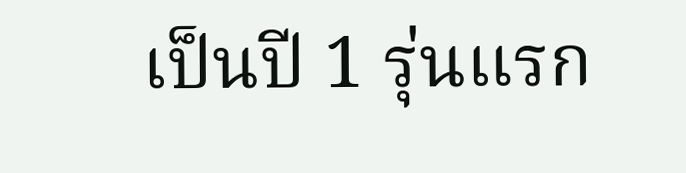เป็นปี 1 รุ่นแรก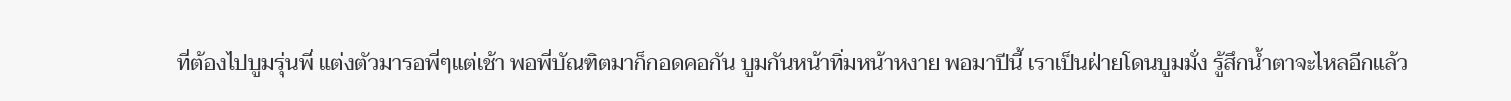ที่ต้องไปบูมรุ่นพี่ แต่งตัวมารอพี่ๆแต่เช้า พอพี่บัณฑิตมาก็กอดคอกัน บูมกันหน้าทิ่มหน้าหงาย พอมาปีนี้ เราเป็นฝ่ายโดนบูมมั่ง รู้สึกน้ำตาจะไหลอีกแล้ว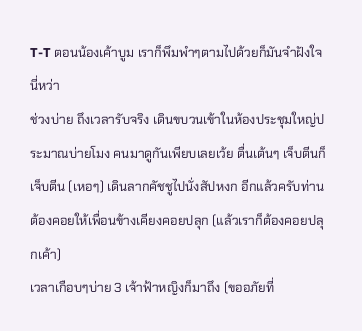T-T ตอนน้องเค้าบูม เราก็พึมพำๆตามไปด้วยก็มันจำฝังใจนี่หว่า
ช่วงบ่าย ถึงเวลารับจริง เดินขบวนเข้าในห้องประชุมใหญ่ประมาณบ่ายโมง คนมาดูกันเพียบเลยเว้ย ตื่นเต้นๆ เจ็บตีนก็เจ็บตีน (เหอๆ) เดินลากคัชชูไปนั่งสัปหงก อีกแล้วครับท่าน ต้องคอยให้เพื่อนข้างเคียงคอยปลุก (แล้วเราก็ต้องคอยปลุกเค้า)
เวลาเกือบๆบ่าย 3 เจ้าฟ้าหญิงก็มาถึง (ขออภัยที่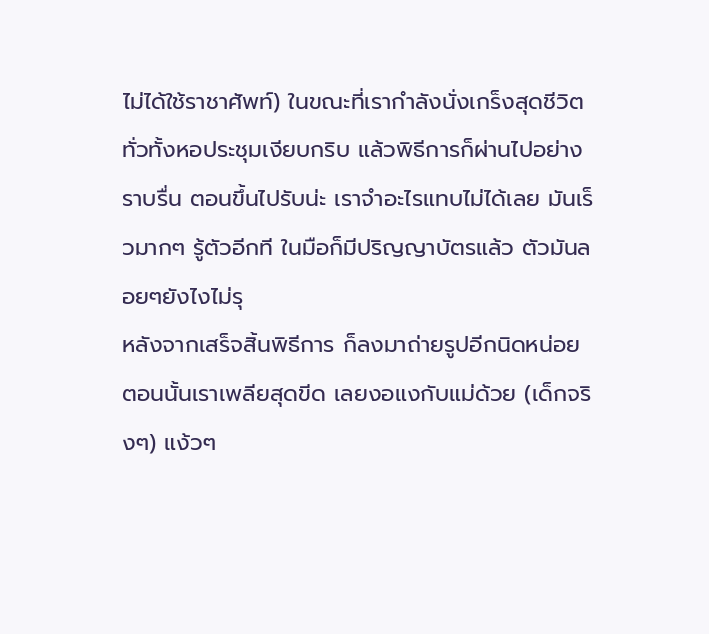ไม่ได้ใช้ราชาศัพท์) ในขณะที่เรากำลังนั่งเกร็งสุดชีวิต ทั่วทั้งหอประชุมเงียบกริบ แล้วพิธีการก็ผ่านไปอย่างราบรื่น ตอนขึ้นไปรับน่ะ เราจำอะไรแทบไม่ได้เลย มันเร็วมากๆ รู้ตัวอีกที ในมือก็มีปริญญาบัตรแล้ว ตัวมันลอยๆยังไงไม่รุ
หลังจากเสร็จสิ้นพิธีการ ก็ลงมาถ่ายรูปอีกนิดหน่อย ตอนนั้นเราเพลียสุดขีด เลยงอแงกับแม่ด้วย (เด็กจริงๆ) แง้วๆ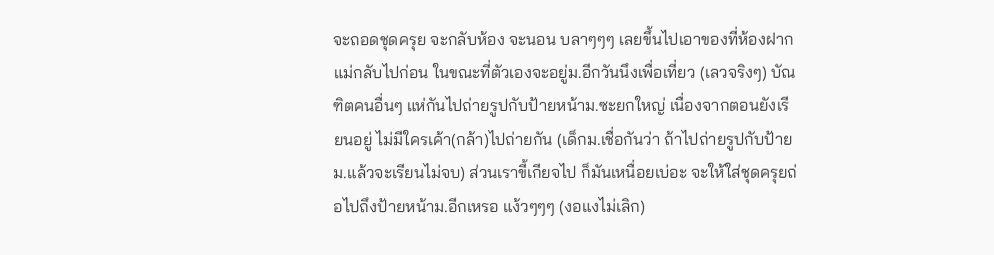จะถอดชุดครุย จะกลับห้อง จะนอน บลาๆๆๆ เลยขึ้นไปเอาของที่ห้องฝากแม่กลับไปก่อน ในขณะที่ตัวเองจะอยู่ม.อีกวันนึงเพื่อเที่ยว (เลวจริงๆ) บัณฑิตคนอื่นๆ แห่กันไปถ่ายรูปกับป้ายหน้าม.ซะยกใหญ่ เนื่องจากตอนยังเรียนอยู่ ไม่มีใครเค้า(กล้า)ไปถ่ายกัน (เด็กม.เชื่อกันว่า ถ้าไปถ่ายรูปกับป้ายม.แล้วจะเรียนไม่จบ) ส่วนเราขี้เกียจไป ก็มันเหนื่อยเบ่อะ จะให้ใส่ชุดครุยถ่อไปถึงป้ายหน้าม.อีกเหรอ แง้วๆๆๆ (งอแงไม่เลิก)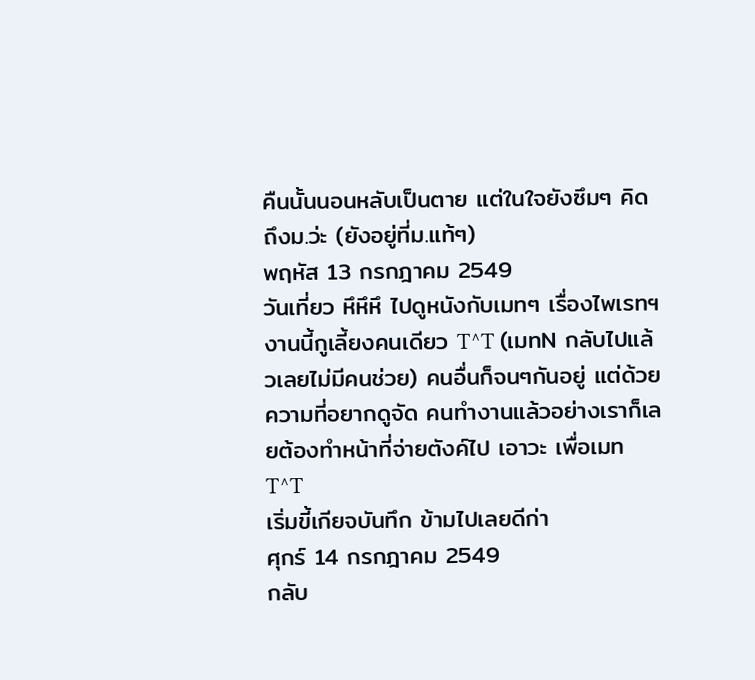คืนนั้นนอนหลับเป็นตาย แต่ในใจยังซึมๆ คิดถึงม.ว่ะ (ยังอยู่ที่ม.แท้ๆ)
พฤหัส 13 กรกฎาคม 2549
วันเที่ยว หึหึหึ ไปดูหนังกับเมทๆ เรื่องไพเรทฯ งานนี้กูเลี้ยงคนเดียว T^T (เมทN กลับไปแล้วเลยไม่มีคนช่วย) คนอื่นก็จนๆกันอยู่ แต่ด้วยความที่อยากดูจัด คนทำงานแล้วอย่างเราก็เลยต้องทำหน้าที่จ่ายตังค์ไป เอาวะ เพื่อเมท T^T
เริ่มขี้เกียจบันทึก ข้ามไปเลยดีก่า
ศุกร์ 14 กรกฎาคม 2549
กลับ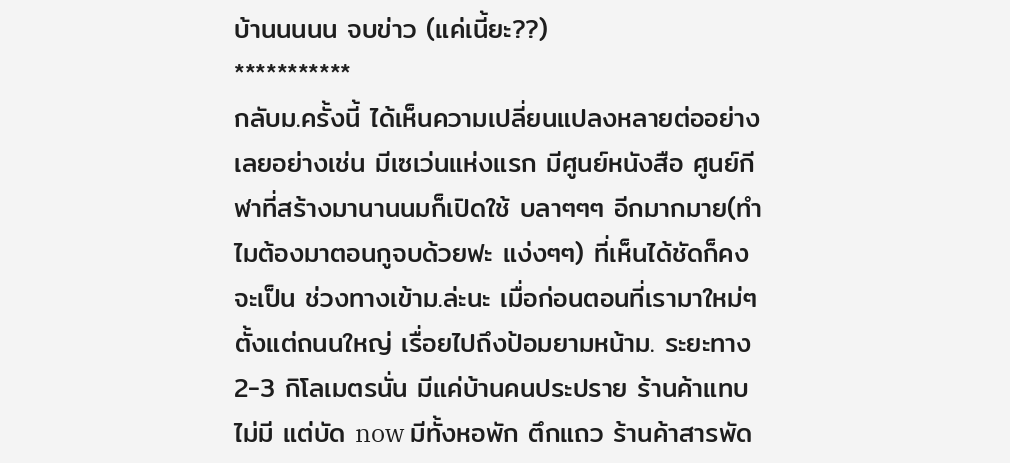บ้านนนนน จบข่าว (แค่เนี้ยะ??)
***********
กลับม.ครั้งนี้ ได้เห็นความเปลี่ยนแปลงหลายต่ออย่างเลยอย่างเช่น มีเซเว่นแห่งแรก มีศูนย์หนังสือ ศูนย์กีฬาที่สร้างมานานนมก็เปิดใช้ บลาๆๆๆ อีกมากมาย(ทำไมต้องมาตอนกูจบด้วยฟะ แง่งๆๆ) ที่เห็นได้ชัดก็คงจะเป็น ช่วงทางเข้าม.ล่ะนะ เมื่อก่อนตอนที่เรามาใหม่ๆ ตั้งแต่ถนนใหญ่ เรื่อยไปถึงป้อมยามหน้าม. ระยะทาง 2-3 กิโลเมตรนั่น มีแค่บ้านคนประปราย ร้านค้าแทบไม่มี แต่บัด now มีทั้งหอพัก ตึกแถว ร้านค้าสารพัด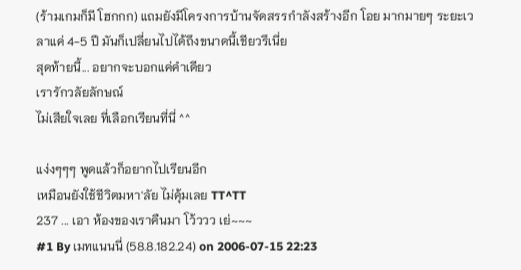(ร้ามเกมก็มี โฮกกก) แถมยังมีโครงการบ้านจัดสรรกำลังสร้างอีก โอย มากมายๆ ระยะเวลาแค่ 4-5 ปี มันก็เปลี่ยนไปได้ถึงขนาดนี้เชียวรึเนี่ย
สุดท้ายนี้... อยากจะบอกแค่คำเดียว
เรารักวลัยลักษณ์
ไม่เสียใจเลย ที่เลือกเรียนที่นี่ ^^

แง่งๆๆๆ พูดแล้วก็อยากไปเรียนอีก
เหมือนยังใช้ชีวิตมหา'ลัย ไม่คุ้มเลย TT^TT
237 ... เอา ห้องของเราคืนมา โว้ววว เย่~~~
#1 By เมทแนนนี่ (58.8.182.24) on 2006-07-15 22:23